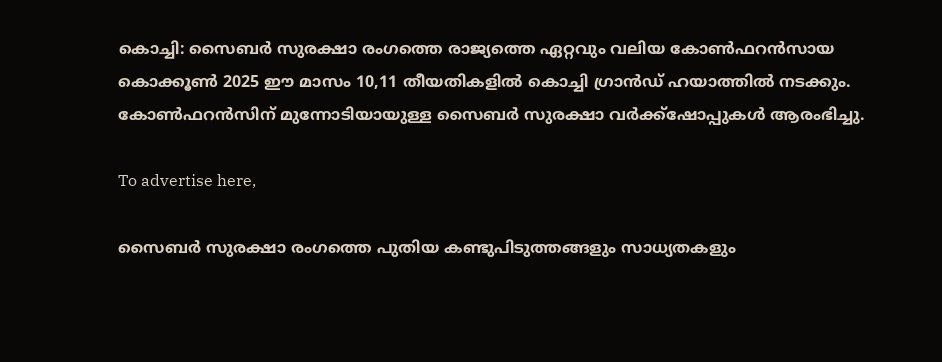കൊച്ചി: സൈബര്‍ സുരക്ഷാ രംഗത്തെ രാജ്യത്തെ ഏറ്റവും വലിയ കോണ്‍ഫറന്‍സായ കൊക്കൂണ്‍ 2025 ഈ മാസം 10,11 തീയതികളില്‍ കൊച്ചി ഗ്രാന്‍ഡ് ഹയാത്തില്‍ നടക്കും. കോണ്‍ഫറന്‍സിന് മുന്നോടിയായുള്ള സൈബര്‍ സുരക്ഷാ വര്‍ക്ക്‌ഷോപ്പുകള്‍ ആരംഭിച്ചു.

To advertise here,

സൈബര്‍ സുരക്ഷാ രംഗത്തെ പുതിയ കണ്ടുപിടുത്തങ്ങളും സാധ്യതകളും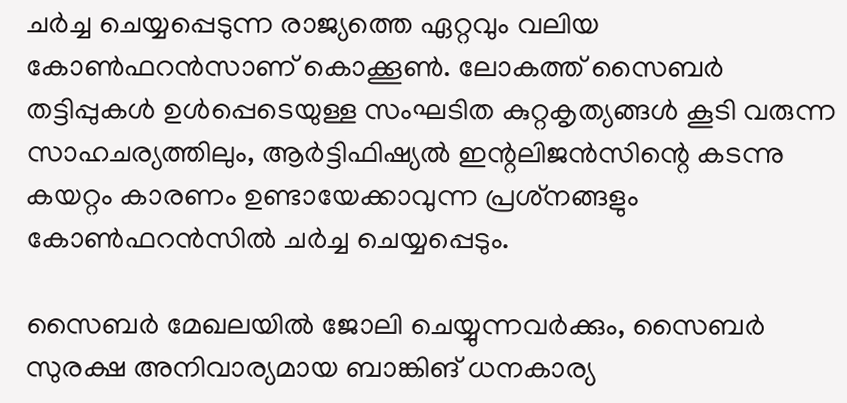ചര്‍ച്ച ചെയ്യപ്പെടുന്ന രാജ്യത്തെ ഏറ്റവും വലിയ കോണ്‍ഫറന്‍സാണ് കൊക്കൂണ്‍. ലോകത്ത് സൈബര്‍ തട്ടിപ്പുകള്‍ ഉള്‍പ്പെടെയുള്ള സംഘടിത കുറ്റകൃത്യങ്ങള്‍ കൂടി വരുന്ന സാഹചര്യത്തിലും, ആര്‍ട്ടിഫിഷ്യല്‍ ഇന്റലിജന്‍സിന്റെ കടന്നു കയറ്റം കാരണം ഉണ്ടായേക്കാവുന്ന പ്രശ്‌നങ്ങളും കോണ്‍ഫറന്‍സില്‍ ചര്‍ച്ച ചെയ്യപ്പെടും.

സൈബര്‍ മേഖലയില്‍ ജോലി ചെയ്യുന്നവര്‍ക്കും, സൈബര്‍ സുരക്ഷ അനിവാര്യമായ ബാങ്കിങ് ധനകാര്യ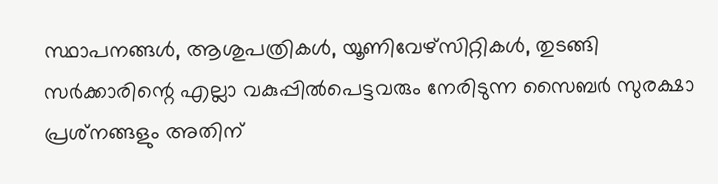സ്ഥാപനങ്ങള്‍, ആശുപത്രികള്‍, യൂണിവേഴ്‌സിറ്റികള്‍, തുടങ്ങി സര്‍ക്കാരിന്റെ എല്ലാ വകുപ്പില്‍പെട്ടവരും നേരിടുന്ന സൈബര്‍ സുരക്ഷാ പ്രശ്‌നങ്ങളും അതിന്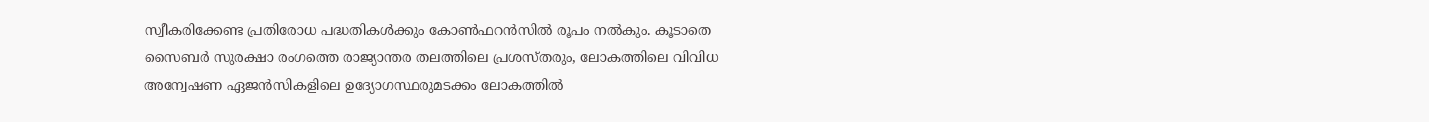സ്വീകരിക്കേണ്ട പ്രതിരോധ പദ്ധതികള്‍ക്കും കോണ്‍ഫറന്‍സില്‍ രൂപം നല്‍കും. കൂടാതെ സൈബര്‍ സുരക്ഷാ രംഗത്തെ രാജ്യാന്തര തലത്തിലെ പ്രശസ്തരും, ലോകത്തിലെ വിവിധ അന്വേഷണ ഏജന്‍സികളിലെ ഉദ്യോഗസ്ഥരുമടക്കം ലോകത്തില്‍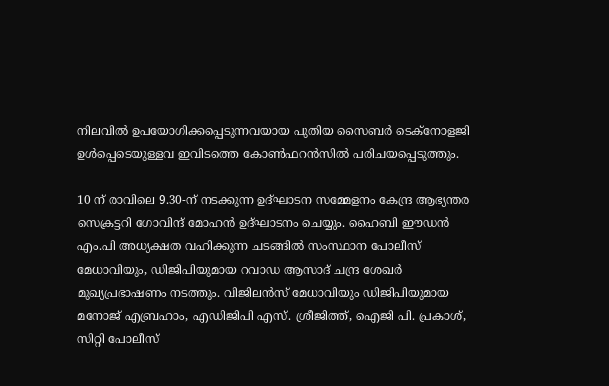നിലവില്‍ ഉപയോഗിക്കപ്പെടുന്നവയായ പുതിയ സൈബര്‍ ടെക്‌നോളജി ഉള്‍പ്പെടെയുള്ളവ ഇവിടത്തെ കോണ്‍ഫറന്‍സില്‍ പരിചയപ്പെടുത്തും.

10 ന് രാവിലെ 9.30-ന് നടക്കുന്ന ഉദ്ഘാടന സമ്മേളനം കേന്ദ്ര ആഭ്യന്തര സെക്രട്ടറി ഗോവിന്ദ് മോഹന്‍ ഉദ്ഘാടനം ചെയ്യും. ഹൈബി ഈഡന്‍ എം.പി അധ്യക്ഷത വഹിക്കുന്ന ചടങ്ങില്‍ സംസ്ഥാന പോലീസ് മേധാവിയും, ഡിജിപിയുമായ റവാഡ ആസാദ് ചന്ദ്ര ശേഖര്‍ മുഖ്യപ്രഭാഷണം നടത്തും. വിജിലന്‍സ് മേധാവിയും ഡിജിപിയുമായ മനോജ് എബ്രഹാം, എഡിജിപി എസ്. ശ്രീജിത്ത്, ഐജി പി. പ്രകാശ്, സിറ്റി പോലീസ്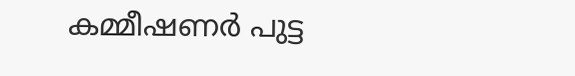കമ്മീഷണര്‍ പുട്ട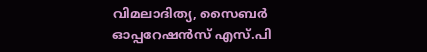വിമലാദിത്യ, സൈബര്‍ ഓപ്പറേഷന്‍സ് എസ്.പി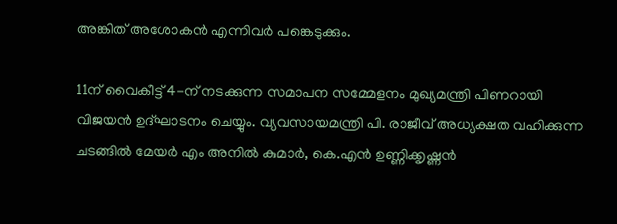അങ്കിത് അശോകന്‍ എന്നിവര്‍ പങ്കെടുക്കും.

11ന് വൈകീട്ട് 4-ന് നടക്കുന്ന സമാപന സമ്മേളനം മുഖ്യമന്ത്രി പിണറായി വിജയന്‍ ഉദ്ഘാടനം ചെയ്യും. വ്യവസായമന്ത്രി പി. രാജീവ് അധ്യക്ഷത വഹിക്കുന്ന ചടങ്ങില്‍ മേയര്‍ എം അനില്‍ കുമാര്‍, കെ.എന്‍ ഉണ്ണിക്കൃഷ്ണന്‍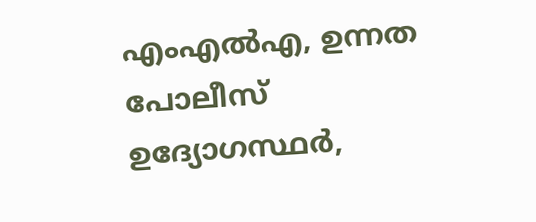എംഎല്‍എ, ഉന്നത പോലീസ് ഉദ്യോഗസ്ഥര്‍,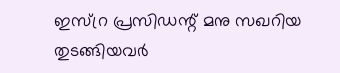ഇസ്റ്ര പ്രസിഡന്റ് മനു സഖറിയ തുടങ്ങിയവര്‍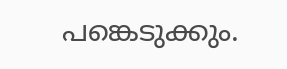പങ്കെടുക്കും.